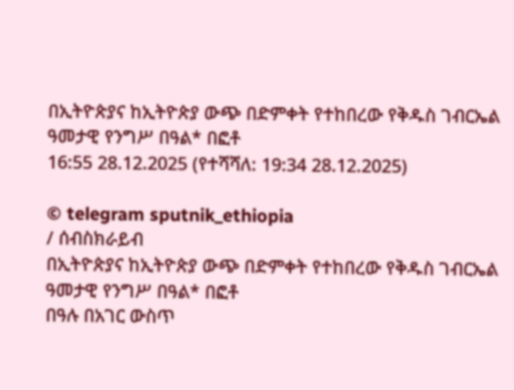በኢትዮጵያና ከኢትዮጵያ ውጭ በድምቀት የተከበረው የቅዱስ ገብርኤል ዓመታዊ የንግሥ በዓል* በፎቶ
16:55 28.12.2025 (የተሻሻለ: 19:34 28.12.2025)

© telegram sputnik_ethiopia
/ ሰብስክራይብ
በኢትዮጵያና ከኢትዮጵያ ውጭ በድምቀት የተከበረው የቅዱስ ገብርኤል ዓመታዊ የንግሥ በዓል* በፎቶ
በዓሉ በአገር ውስጥ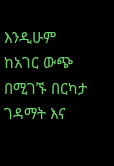እንዲሁም ከአገር ውጭ በሚገኙ በርካታ ገዳማት እና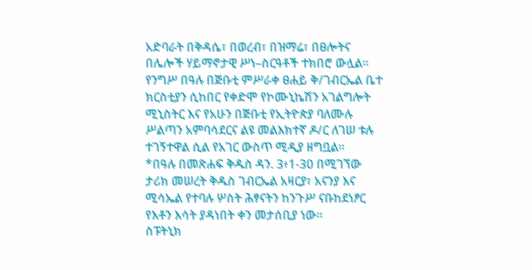አድባራት በቅዳሴ፣ በወረብ፣ በዝማሬ፣ በፀሎትና በሌሎች ሃይማኖታዊ ሥነ–ስርዓቶች ተክበሮ ውሏል፡፡
የንግሥ በዓሉ በጅቡቲ ምሥራቀ ፀሐይ ቅ/ገብርኤል ቤተ ክርስቲያን ሲከበር የቀድሞ የኮሙኒኬሽን አገልግሎት ሚኒስትር እና የአሁን በጅቡቲ የኢትዮጵያ ባለሙሉ ሥልጣን አምባሳደርና ልዩ መልእክተኛ ዶ/ር ለገሠ ቱሉ ተገኝተዋል ሲል የአገር ውስጥ ሚዲያ ዘግቧል፡፡
*በዓሉ በመጽሐፍ ቅዱስ ዳን. 3፥1-30 በሚገኘው ታሪክ መሠረት ቅዱስ ገብርኤል አዛርያ፣ አናንያ እና ሚሳኤል የተባሉ ሦስት ሕፃናትን ከንጉሥ ናቡከደነፆር የእቶን እሳት ያዳነበት ቀን መታሰቢያ ነው፡፡
ስፑትኒክ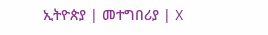ኢትዮጵያ | መተግበሪያ | X